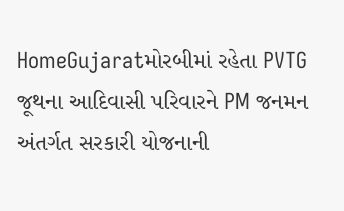HomeGujaratમોરબીમાં રહેતા PVTG જૂથના આદિવાસી પરિવારને PM જનમન અંતર્ગત સરકારી યોજનાની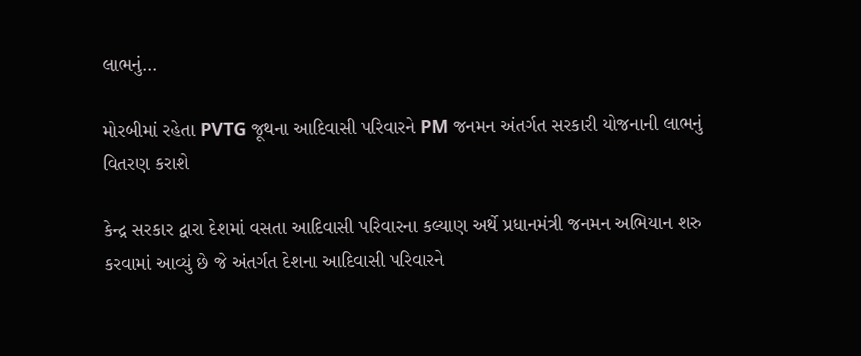લાભનું...

મોરબીમાં રહેતા PVTG જૂથના આદિવાસી પરિવારને PM જનમન અંતર્ગત સરકારી યોજનાની લાભનું વિતરણ કરાશે

કેન્દ્ર સરકાર દ્વારા દેશમાં વસતા આદિવાસી પરિવારના કલ્યાણ અર્થે પ્રધાનમંત્રી જનમન અભિયાન શરુ કરવામાં આવ્યું છે જે અંતર્ગત દેશના આદિવાસી પરિવારને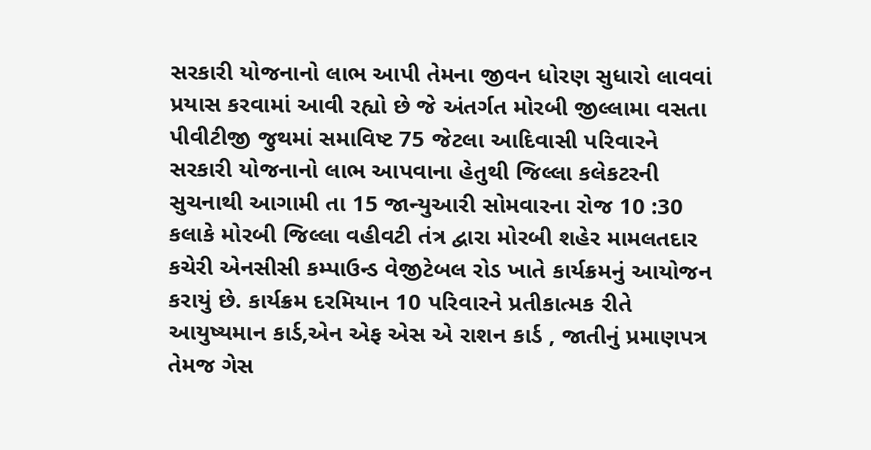સરકારી યોજનાનો લાભ આપી તેમના જીવન ધોરણ સુધારો લાવવાં પ્રયાસ કરવામાં આવી રહ્યો છે જે અંતર્ગત મોરબી જીલ્લામા વસતા પીવીટીજી જુથમાં સમાવિષ્ટ 75 જેટલા આદિવાસી પરિવારને સરકારી યોજનાનો લાભ આપવાના હેતુથી જિલ્લા કલેકટરની સુચનાથી આગામી તા 15 જાન્યુઆરી સોમવારના રોજ 10 :30 કલાકે મોરબી જિલ્લા વહીવટી તંત્ર દ્વારા મોરબી શહેર મામલતદાર કચેરી એનસીસી કમ્પાઉન્ડ વેજીટેબલ રોડ ખાતે કાર્યક્રમનું આયોજન કરાયું છે. કાર્યક્રમ દરમિયાન 10 પરિવારને પ્રતીકાત્મક રીતે આયુષ્યમાન કાર્ડ,એન એફ એસ એ રાશન કાર્ડ , જાતીનું પ્રમાણપત્ર તેમજ ગેસ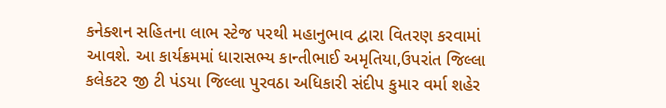કનેક્શન સહિતના લાભ સ્ટેજ પરથી મહાનુભાવ દ્વારા વિતરણ કરવામાં આવશે. આ કાર્યક્રમમાં ધારાસભ્ય કાન્તીભાઈ અમૃતિયા,ઉપરાંત જિલ્લા કલેકટર જી ટી પંડયા જિલ્લા પુરવઠા અધિકારી સંદીપ કુમાર વર્મા શહેર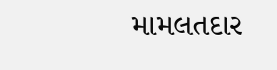મામલતદાર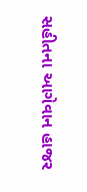સહીતના આગેવાન હાજર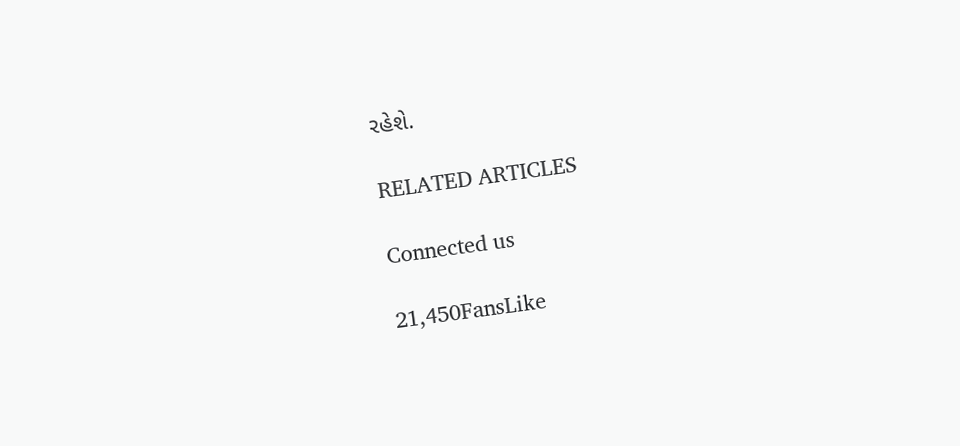રહેશે.

RELATED ARTICLES

Connected us

21,450FansLike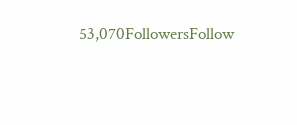53,070FollowersFollow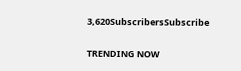3,620SubscribersSubscribe

TRENDING NOW